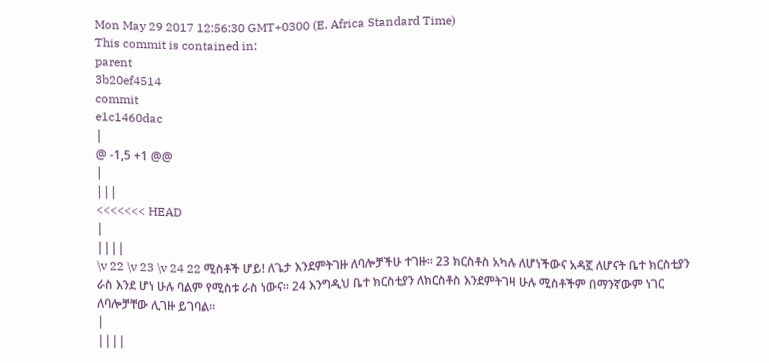Mon May 29 2017 12:56:30 GMT+0300 (E. Africa Standard Time)
This commit is contained in:
parent
3b20ef4514
commit
e1c1460dac
|
@ -1,5 +1 @@
|
|||
<<<<<<< HEAD
|
||||
\v 22 \v 23 \v 24 22 ሚስቶች ሆይ! ለጌታ እንደምትገዙ ለባሎቻችሁ ተገዙ። 23 ክርስቶስ አካሉ ለሆነችውና አዳኟ ለሆናት ቤተ ክርስቲያን ራስ እንደ ሆነ ሁሉ ባልም የሚስቱ ራስ ነውና። 24 እንግዲህ ቤተ ክርስቲያን ለክርስቶስ እንደምትገዛ ሁሉ ሚስቶችም በማንኛውም ነገር ለባሎቻቸው ሊገዙ ይገባል።
|
||||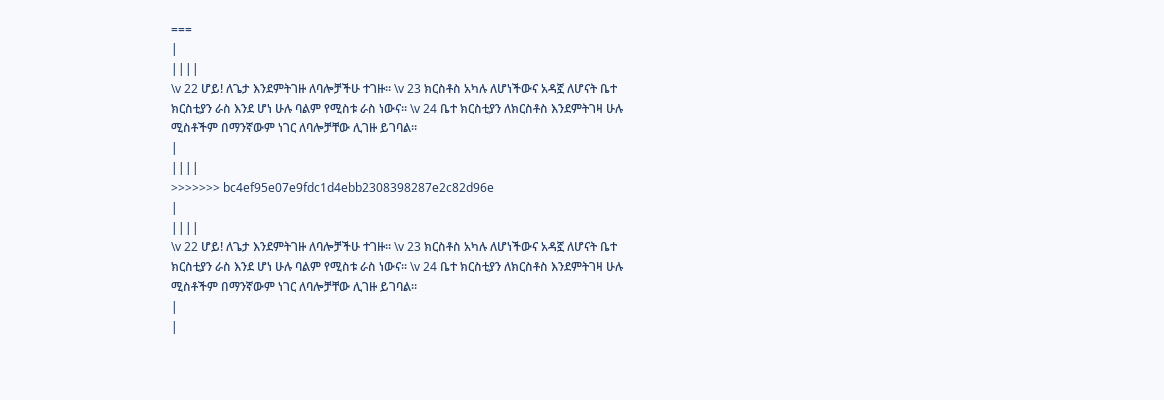===
|
||||
\v 22 ሆይ! ለጌታ እንደምትገዙ ለባሎቻችሁ ተገዙ። \v 23 ክርስቶስ አካሉ ለሆነችውና አዳኟ ለሆናት ቤተ ክርስቲያን ራስ እንደ ሆነ ሁሉ ባልም የሚስቱ ራስ ነውና። \v 24 ቤተ ክርስቲያን ለክርስቶስ እንደምትገዛ ሁሉ ሚስቶችም በማንኛውም ነገር ለባሎቻቸው ሊገዙ ይገባል።
|
||||
>>>>>>> bc4ef95e07e9fdc1d4ebb2308398287e2c82d96e
|
||||
\v 22 ሆይ! ለጌታ እንደምትገዙ ለባሎቻችሁ ተገዙ። \v 23 ክርስቶስ አካሉ ለሆነችውና አዳኟ ለሆናት ቤተ ክርስቲያን ራስ እንደ ሆነ ሁሉ ባልም የሚስቱ ራስ ነውና። \v 24 ቤተ ክርስቲያን ለክርስቶስ እንደምትገዛ ሁሉ ሚስቶችም በማንኛውም ነገር ለባሎቻቸው ሊገዙ ይገባል።
|
|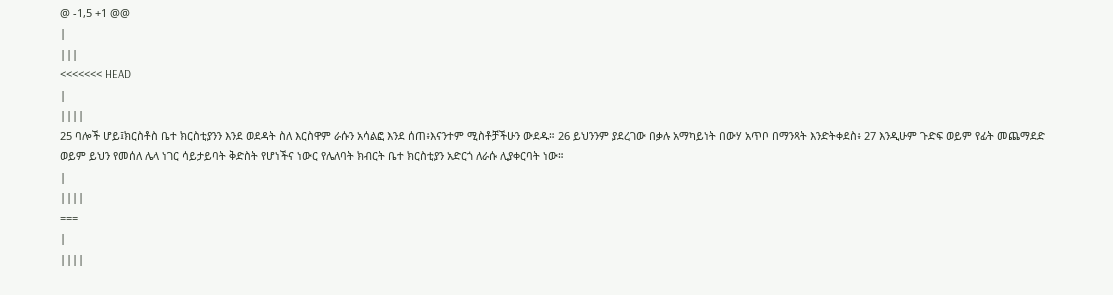@ -1,5 +1 @@
|
|||
<<<<<<< HEAD
|
||||
25 ባሎች ሆይ፤ክርስቶስ ቤተ ክርስቲያንን እንደ ወደዳት ስለ እርስዋም ራሱን አሳልፎ እንደ ሰጠ፥እናንተም ሚስቶቻችሁን ውደዱ። 26 ይህንንም ያደረገው በቃሉ አማካይነት በውሃ አጥቦ በማንጻት እንድትቀደስ፥ 27 እንዲሁም ጉድፍ ወይም የፊት መጨማደድ ወይም ይህን የመሰለ ሌላ ነገር ሳይታይባት ቅድስት የሆነችና ነውር የሌለባት ክብርት ቤተ ክርስቲያን አድርጎ ለራሱ ሊያቀርባት ነው።
|
||||
===
|
||||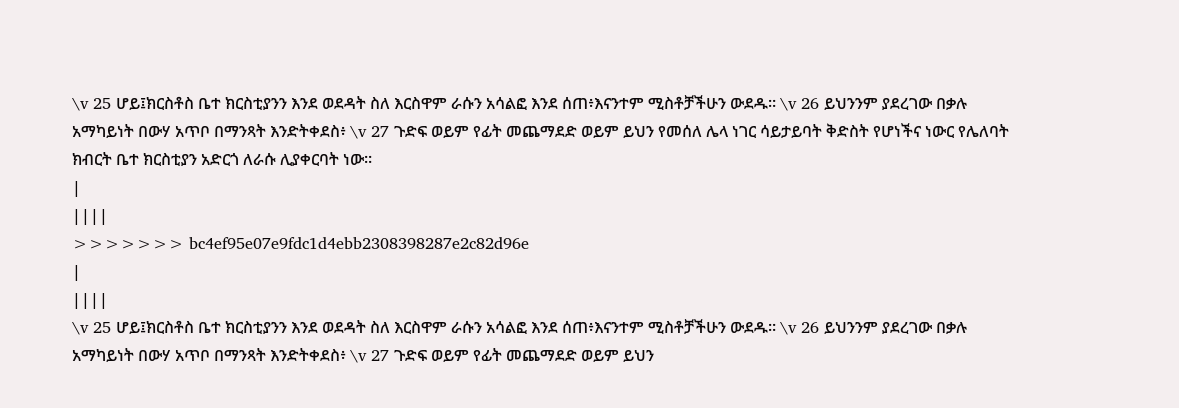\v 25 ሆይ፤ክርስቶስ ቤተ ክርስቲያንን እንደ ወደዳት ስለ እርስዋም ራሱን አሳልፎ እንደ ሰጠ፥እናንተም ሚስቶቻችሁን ውደዱ። \v 26 ይህንንም ያደረገው በቃሉ አማካይነት በውሃ አጥቦ በማንጻት እንድትቀደስ፥ \v 27 ጉድፍ ወይም የፊት መጨማደድ ወይም ይህን የመሰለ ሌላ ነገር ሳይታይባት ቅድስት የሆነችና ነውር የሌለባት ክብርት ቤተ ክርስቲያን አድርጎ ለራሱ ሊያቀርባት ነው።
|
||||
>>>>>>> bc4ef95e07e9fdc1d4ebb2308398287e2c82d96e
|
||||
\v 25 ሆይ፤ክርስቶስ ቤተ ክርስቲያንን እንደ ወደዳት ስለ እርስዋም ራሱን አሳልፎ እንደ ሰጠ፥እናንተም ሚስቶቻችሁን ውደዱ። \v 26 ይህንንም ያደረገው በቃሉ አማካይነት በውሃ አጥቦ በማንጻት እንድትቀደስ፥ \v 27 ጉድፍ ወይም የፊት መጨማደድ ወይም ይህን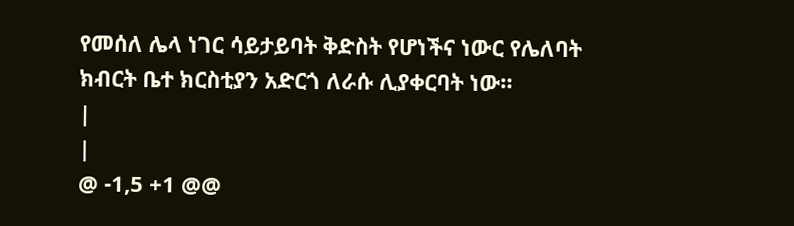የመሰለ ሌላ ነገር ሳይታይባት ቅድስት የሆነችና ነውር የሌለባት ክብርት ቤተ ክርስቲያን አድርጎ ለራሱ ሊያቀርባት ነው።
|
|
@ -1,5 +1 @@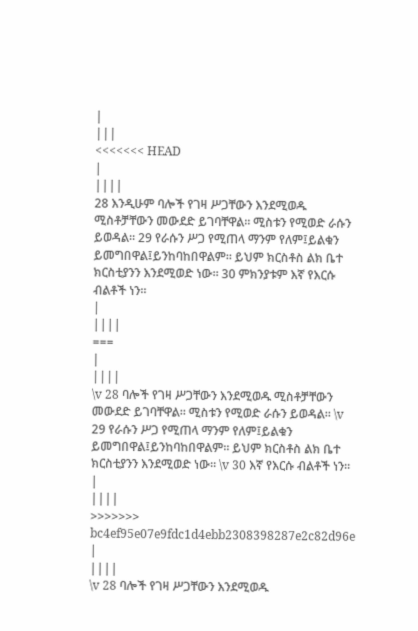|
|||
<<<<<<< HEAD
|
||||
28 እንዲሁም ባሎች የገዛ ሥጋቸውን እንደሚወዱ ሚስቶቻቸውን መውደድ ይገባቸዋል። ሚስቱን የሚወድ ራሱን ይወዳል። 29 የራሱን ሥጋ የሚጠላ ማንም የለም፤ይልቁን ይመግበዋል፤ይንከባከበዋልም። ይህም ክርስቶስ ልክ ቤተ ክርስቲያንን እንደሚወድ ነው። 30 ምክንያቱም እኛ የእርሱ ብልቶች ነን።
|
||||
===
|
||||
\v 28 ባሎች የገዛ ሥጋቸውን እንደሚወዱ ሚስቶቻቸውን መውደድ ይገባቸዋል። ሚስቱን የሚወድ ራሱን ይወዳል። \v 29 የራሱን ሥጋ የሚጠላ ማንም የለም፤ይልቁን ይመግበዋል፤ይንከባከበዋልም። ይህም ክርስቶስ ልክ ቤተ ክርስቲያንን እንደሚወድ ነው። \v 30 እኛ የእርሱ ብልቶች ነን።
|
||||
>>>>>>> bc4ef95e07e9fdc1d4ebb2308398287e2c82d96e
|
||||
\v 28 ባሎች የገዛ ሥጋቸውን እንደሚወዱ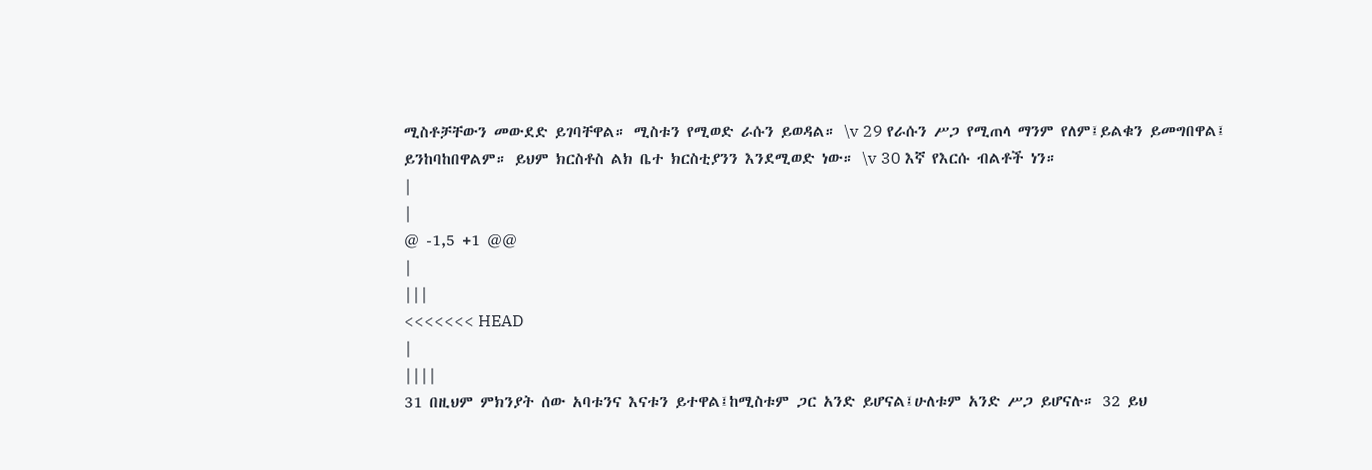ሚስቶቻቸውን መውደድ ይገባቸዋል። ሚስቱን የሚወድ ራሱን ይወዳል። \v 29 የራሱን ሥጋ የሚጠላ ማንም የለም፤ይልቁን ይመግበዋል፤ ይንከባከበዋልም። ይህም ክርስቶስ ልክ ቤተ ክርስቲያንን እንደሚወድ ነው። \v 30 እኛ የእርሱ ብልቶች ነን።
|
|
@ -1,5 +1 @@
|
|||
<<<<<<< HEAD
|
||||
31 በዚህም ምክንያት ሰው አባቱንና እናቱን ይተዋል፤ከሚስቱም ጋር አንድ ይሆናል፤ሁለቱም አንድ ሥጋ ይሆናሉ። 32 ይህ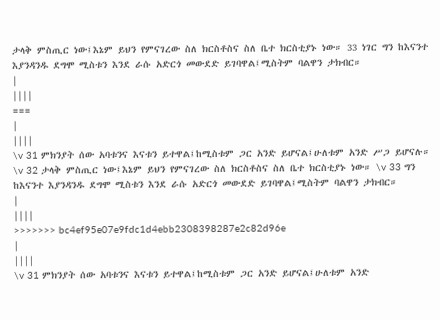ታላቅ ምስጢር ነው፤እኔም ይህን የምናገረው ስለ ክርስቶስና ስለ ቤተ ክርስቲያኑ ነው። 33 ነገር ግን ከእናንተ እያንዳንዱ ደግሞ ሚስቱን እንደ ራሱ አድርጎ መውደድ ይገባዋል፤ሚስትም ባልዋን ታክብር።
|
||||
===
|
||||
\v 31 ምክንያት ሰው አባቱንና እናቱን ይተዋል፤ከሚስቱም ጋር አንድ ይሆናል፤ሁለቱም አንድ ሥጋ ይሆናሉ። \v 32 ታላቅ ምስጢር ነው፤እኔም ይህን የምናገረው ስለ ክርስቶስና ስለ ቤተ ክርስቲያኑ ነው። \v 33 ግን ከእናንተ እያንዳንዱ ደግሞ ሚስቱን እንደ ራሱ አድርጎ መውደድ ይገባዋል፤ሚስትም ባልዋን ታክብር።
|
||||
>>>>>>> bc4ef95e07e9fdc1d4ebb2308398287e2c82d96e
|
||||
\v 31 ምክንያት ሰው አባቱንና እናቱን ይተዋል፤ከሚስቱም ጋር አንድ ይሆናል፤ሁለቱም አንድ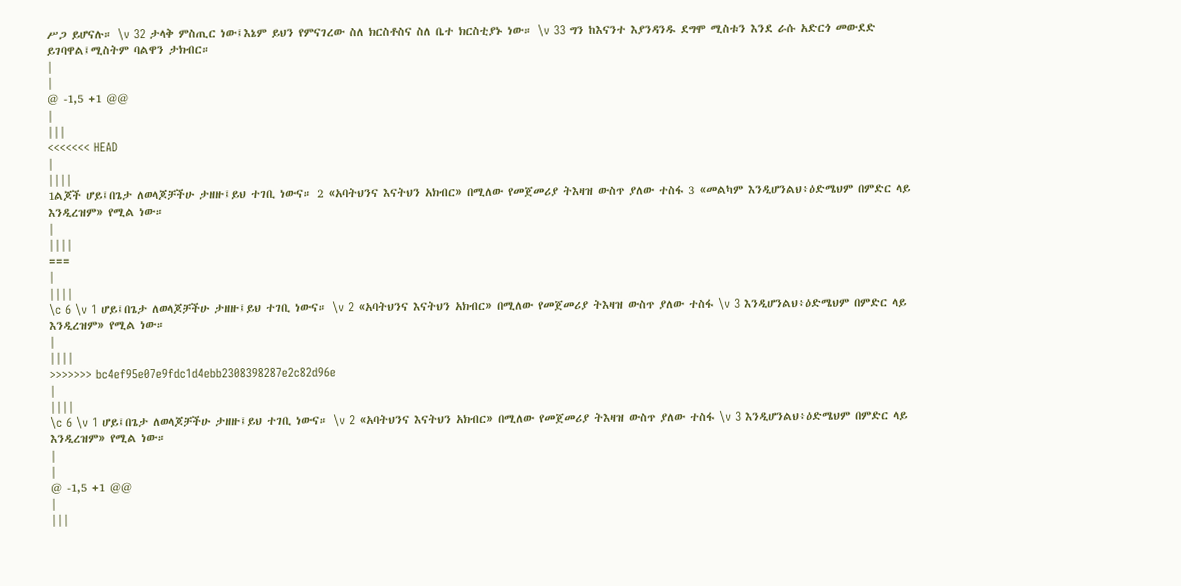ሥጋ ይሆናሉ። \v 32 ታላቅ ምስጢር ነው፤እኔም ይህን የምናገረው ስለ ክርስቶስና ስለ ቤተ ክርስቲያኑ ነው። \v 33 ግን ከእናንተ እያንዳንዱ ደግሞ ሚስቱን እንደ ራሱ አድርጎ መውደድ ይገባዋል፤ሚስትም ባልዋን ታክብር።
|
|
@ -1,5 +1 @@
|
|||
<<<<<<< HEAD
|
||||
1ልጆች ሆይ፤በጌታ ለወላጆቻችሁ ታዘዙ፤ይህ ተገቢ ነውና። 2 «አባትህንና እናትህን አክብር» በሚለው የመጀመሪያ ትእዛዝ ውስጥ ያለው ተስፋ 3 «መልካም እንዲሆንልህ፥ዕድሜህም በምድር ላይ እንዲረዝም» የሚል ነው።
|
||||
===
|
||||
\c 6 \v 1 ሆይ፤በጌታ ለወላጆቻችሁ ታዘዙ፤ይህ ተገቢ ነውና። \v 2 «አባትህንና እናትህን አክብር» በሚለው የመጀመሪያ ትእዛዝ ውስጥ ያለው ተስፋ \v 3 እንዲሆንልህ፥ዕድሜህም በምድር ላይ እንዲረዝም» የሚል ነው።
|
||||
>>>>>>> bc4ef95e07e9fdc1d4ebb2308398287e2c82d96e
|
||||
\c 6 \v 1 ሆይ፤በጌታ ለወላጆቻችሁ ታዘዙ፤ይህ ተገቢ ነውና። \v 2 «አባትህንና እናትህን አክብር» በሚለው የመጀመሪያ ትእዛዝ ውስጥ ያለው ተስፋ \v 3 እንዲሆንልህ፥ዕድሜህም በምድር ላይ እንዲረዝም» የሚል ነው።
|
|
@ -1,5 +1 @@
|
|||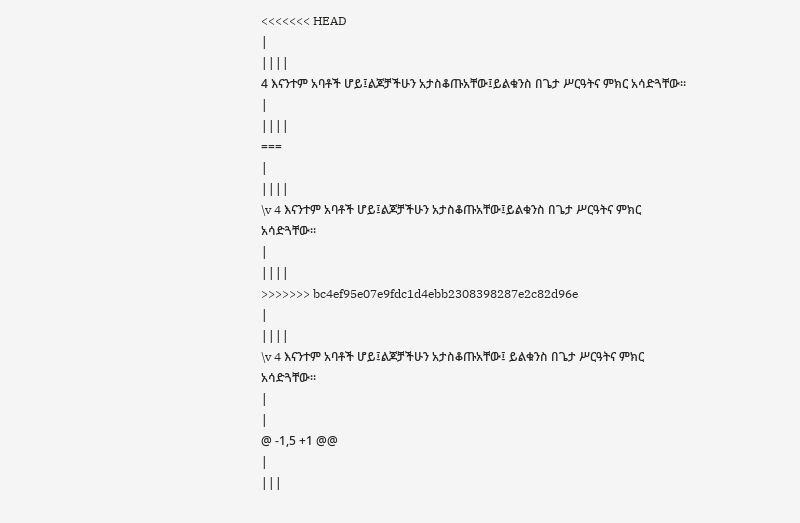<<<<<<< HEAD
|
||||
4 እናንተም አባቶች ሆይ፤ልጆቻችሁን አታስቆጡአቸው፤ይልቁንስ በጌታ ሥርዓትና ምክር አሳድጓቸው።
|
||||
===
|
||||
\v 4 እናንተም አባቶች ሆይ፤ልጆቻችሁን አታስቆጡአቸው፤ይልቁንስ በጌታ ሥርዓትና ምክር አሳድጓቸው።
|
||||
>>>>>>> bc4ef95e07e9fdc1d4ebb2308398287e2c82d96e
|
||||
\v 4 እናንተም አባቶች ሆይ፤ልጆቻችሁን አታስቆጡአቸው፤ ይልቁንስ በጌታ ሥርዓትና ምክር አሳድጓቸው።
|
|
@ -1,5 +1 @@
|
|||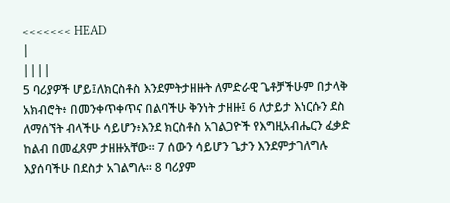<<<<<<< HEAD
|
||||
5 ባሪያዎች ሆይ፤ለክርስቶስ እንደምትታዘዙት ለምድራዊ ጌቶቻችሁም በታላቅ አክብሮት፥ በመንቀጥቀጥና በልባችሁ ቅንነት ታዘዙ፤ 6 ለታይታ እነርሱን ደስ ለማሰኘት ብላችሁ ሳይሆን፥እንደ ክርስቶስ አገልጋዮች የእግዚአብሔርን ፈቃድ ከልብ በመፈጸም ታዘዙአቸው። 7 ሰውን ሳይሆን ጌታን እንደምታገለግሉ እያሰባችሁ በደስታ አገልግሉ። 8 ባሪያም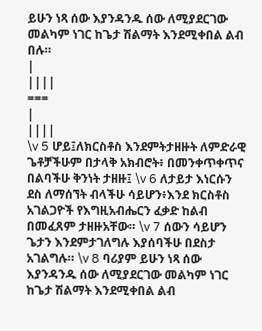ይሁን ነጻ ሰው እያንዳንዱ ሰው ለሚያደርገው መልካም ነገር ከጌታ ሽልማት እንደሚቀበል ልብ በሉ።
|
||||
===
|
||||
\v 5 ሆይ፤ለክርስቶስ እንደምትታዘዙት ለምድራዊ ጌቶቻችሁም በታላቅ አክብሮት፥ በመንቀጥቀጥና በልባችሁ ቅንነት ታዘዙ፤ \v 6 ለታይታ እነርሱን ደስ ለማሰኘት ብላችሁ ሳይሆን፥እንደ ክርስቶስ አገልጋዮች የእግዚአብሔርን ፈቃድ ከልብ በመፈጸም ታዘዙአቸው። \v 7 ሰውን ሳይሆን ጌታን እንደምታገለግሉ እያሰባችሁ በደስታ አገልግሉ። \v 8 ባሪያም ይሁን ነጻ ሰው እያንዳንዱ ሰው ለሚያደርገው መልካም ነገር ከጌታ ሽልማት እንደሚቀበል ልብ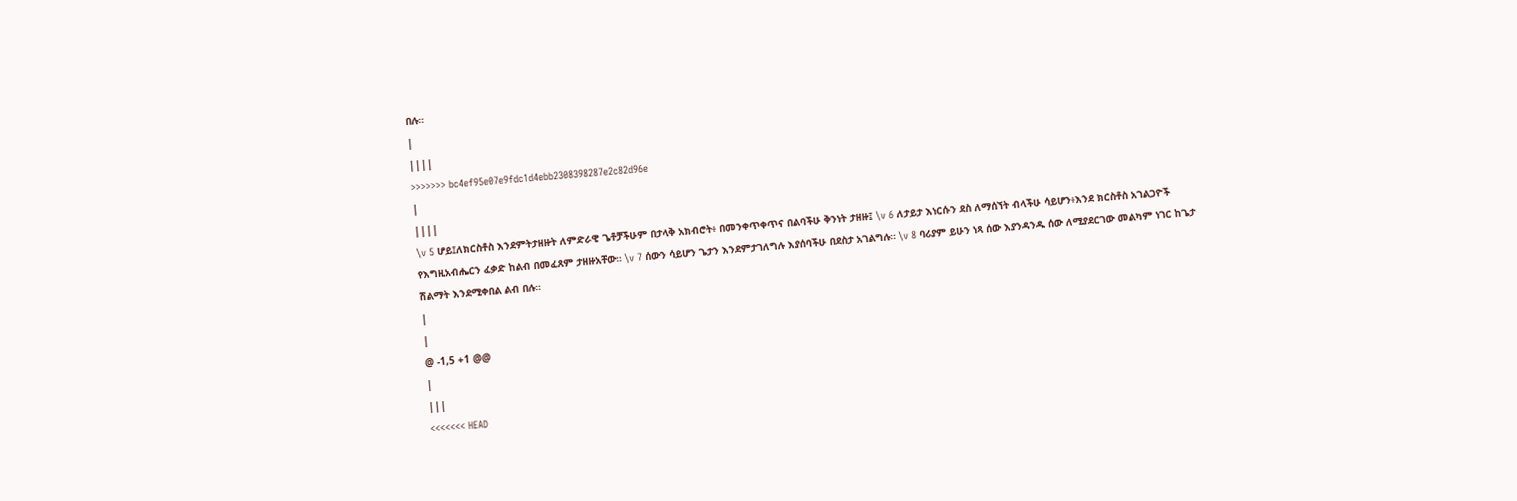በሉ።
|
||||
>>>>>>> bc4ef95e07e9fdc1d4ebb2308398287e2c82d96e
|
||||
\v 5 ሆይ፤ለክርስቶስ እንደምትታዘዙት ለምድራዊ ጌቶቻችሁም በታላቅ አክብሮት፥ በመንቀጥቀጥና በልባችሁ ቅንነት ታዘዙ፤ \v 6 ለታይታ እነርሱን ደስ ለማሰኘት ብላችሁ ሳይሆን፥እንደ ክርስቶስ አገልጋዮች የእግዚአብሔርን ፈቃድ ከልብ በመፈጸም ታዘዙአቸው። \v 7 ሰውን ሳይሆን ጌታን እንደምታገለግሉ እያሰባችሁ በደስታ አገልግሉ። \v 8 ባሪያም ይሁን ነጻ ሰው እያንዳንዱ ሰው ለሚያደርገው መልካም ነገር ከጌታ ሽልማት እንደሚቀበል ልብ በሉ።
|
|
@ -1,5 +1 @@
|
|||
<<<<<<< HEAD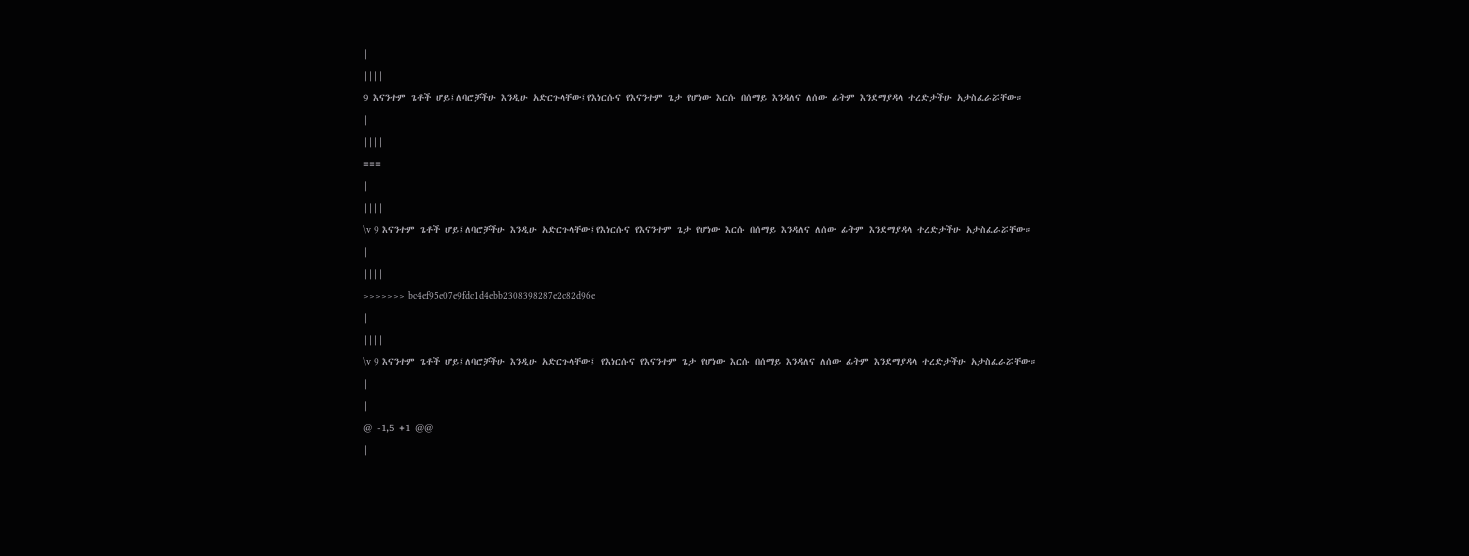|
||||
9 እናንተም ጌቶች ሆይ፤ለባሮቻችሁ እንዲሁ አድርጉላቸው፤የእነርሱና የእናንተም ጌታ የሆነው እርሱ በሰማይ እንዳለና ለሰው ፊትም እንደማያዳላ ተረድታችሁ አታስፈራሯቸው።
|
||||
===
|
||||
\v 9 እናንተም ጌቶች ሆይ፤ለባሮቻችሁ እንዲሁ አድርጉላቸው፤የእነርሱና የእናንተም ጌታ የሆነው እርሱ በሰማይ እንዳለና ለሰው ፊትም እንደማያዳላ ተረድታችሁ አታስፈራሯቸው።
|
||||
>>>>>>> bc4ef95e07e9fdc1d4ebb2308398287e2c82d96e
|
||||
\v 9 እናንተም ጌቶች ሆይ፤ለባሮቻችሁ እንዲሁ አድርጉላቸው፤ የእነርሱና የእናንተም ጌታ የሆነው እርሱ በሰማይ እንዳለና ለሰው ፊትም እንደማያዳላ ተረድታችሁ አታስፈራሯቸው።
|
|
@ -1,5 +1 @@
|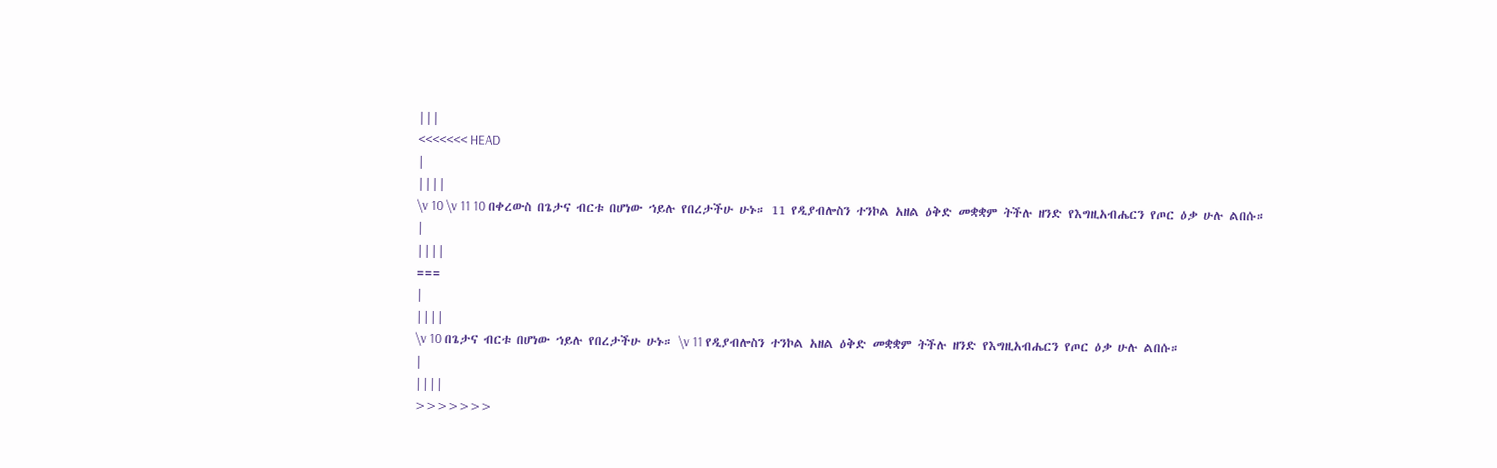|||
<<<<<<< HEAD
|
||||
\v 10 \v 11 10 በቀረውስ በጌታና ብርቱ በሆነው ኀይሉ የበረታችሁ ሁኑ። 11 የዲያብሎስን ተንኮል አዘል ዕቅድ መቋቋም ትችሉ ዘንድ የእግዚአብሔርን የጦር ዕቃ ሁሉ ልበሱ።
|
||||
===
|
||||
\v 10 በጌታና ብርቱ በሆነው ኀይሉ የበረታችሁ ሁኑ። \v 11 የዲያብሎስን ተንኮል አዘል ዕቅድ መቋቋም ትችሉ ዘንድ የእግዚአብሔርን የጦር ዕቃ ሁሉ ልበሱ።
|
||||
>>>>>>>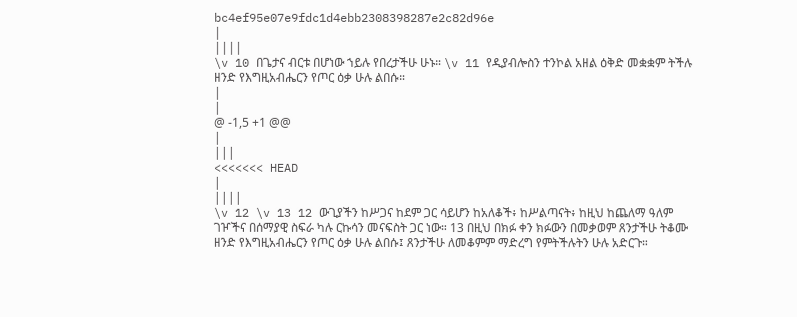bc4ef95e07e9fdc1d4ebb2308398287e2c82d96e
|
||||
\v 10 በጌታና ብርቱ በሆነው ኀይሉ የበረታችሁ ሁኑ። \v 11 የዲያብሎስን ተንኮል አዘል ዕቅድ መቋቋም ትችሉ ዘንድ የእግዚአብሔርን የጦር ዕቃ ሁሉ ልበሱ።
|
|
@ -1,5 +1 @@
|
|||
<<<<<<< HEAD
|
||||
\v 12 \v 13 12 ውጊያችን ከሥጋና ከደም ጋር ሳይሆን ከአለቆች፥ ከሥልጣናት፥ ከዚህ ከጨለማ ዓለም ገዦችና በሰማያዊ ስፍራ ካሉ ርኩሳን መናፍስት ጋር ነው። 13 በዚህ በክፉ ቀን ክፉውን በመቃወም ጸንታችሁ ትቆሙ ዘንድ የእግዚአብሔርን የጦር ዕቃ ሁሉ ልበሱ፤ ጸንታችሁ ለመቆምም ማድረግ የምትችሉትን ሁሉ አድርጉ።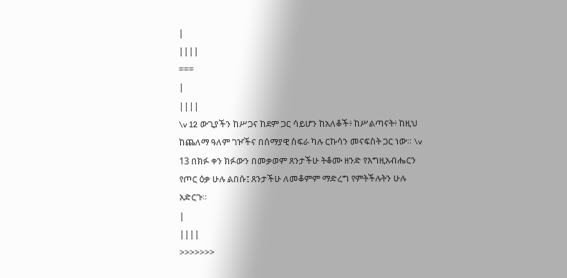|
||||
===
|
||||
\v 12 ውጊያችን ከሥጋና ከደም ጋር ሳይሆን ከአለቆች፥ ከሥልጣናት፥ ከዚህ ከጨለማ ዓለም ገዦችና በሰማያዊ ስፍራ ካሉ ርኩሳን መናፍስት ጋር ነው። \v 13 በክፉ ቀን ክፉውን በመቃወም ጸንታችሁ ትቆሙ ዘንድ የእግዚአብሔርን የጦር ዕቃ ሁሉ ልበሱ፤ ጸንታችሁ ለመቆምም ማድረግ የምትችሉትን ሁሉ አድርጉ።
|
||||
>>>>>>>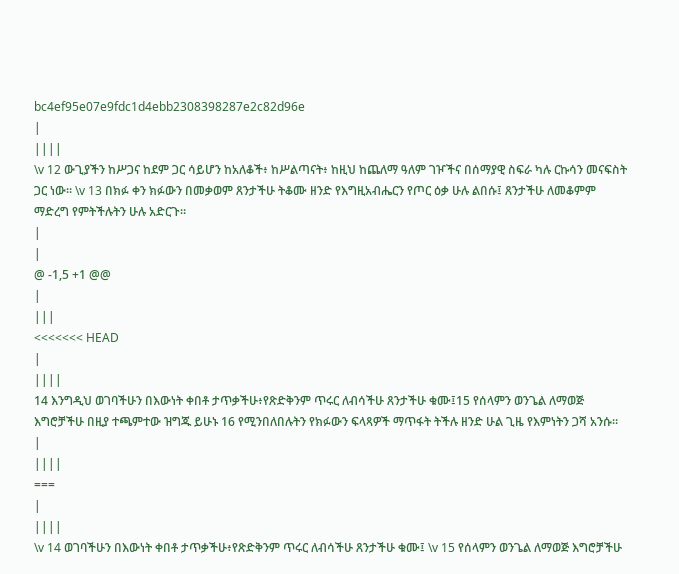bc4ef95e07e9fdc1d4ebb2308398287e2c82d96e
|
||||
\v 12 ውጊያችን ከሥጋና ከደም ጋር ሳይሆን ከአለቆች፥ ከሥልጣናት፥ ከዚህ ከጨለማ ዓለም ገዦችና በሰማያዊ ስፍራ ካሉ ርኩሳን መናፍስት ጋር ነው። \v 13 በክፉ ቀን ክፉውን በመቃወም ጸንታችሁ ትቆሙ ዘንድ የእግዚአብሔርን የጦር ዕቃ ሁሉ ልበሱ፤ ጸንታችሁ ለመቆምም ማድረግ የምትችሉትን ሁሉ አድርጉ።
|
|
@ -1,5 +1 @@
|
|||
<<<<<<< HEAD
|
||||
14 እንግዲህ ወገባችሁን በእውነት ቀበቶ ታጥቃችሁ፥የጽድቅንም ጥሩር ለብሳችሁ ጸንታችሁ ቁሙ፤15 የሰላምን ወንጌል ለማወጅ እግሮቻችሁ በዚያ ተጫምተው ዝግጁ ይሁኑ 16 የሚንበለበሉትን የክፉውን ፍላጻዎች ማጥፋት ትችሉ ዘንድ ሁል ጊዜ የእምነትን ጋሻ አንሱ።
|
||||
===
|
||||
\v 14 ወገባችሁን በእውነት ቀበቶ ታጥቃችሁ፥የጽድቅንም ጥሩር ለብሳችሁ ጸንታችሁ ቁሙ፤ \v 15 የሰላምን ወንጌል ለማወጅ እግሮቻችሁ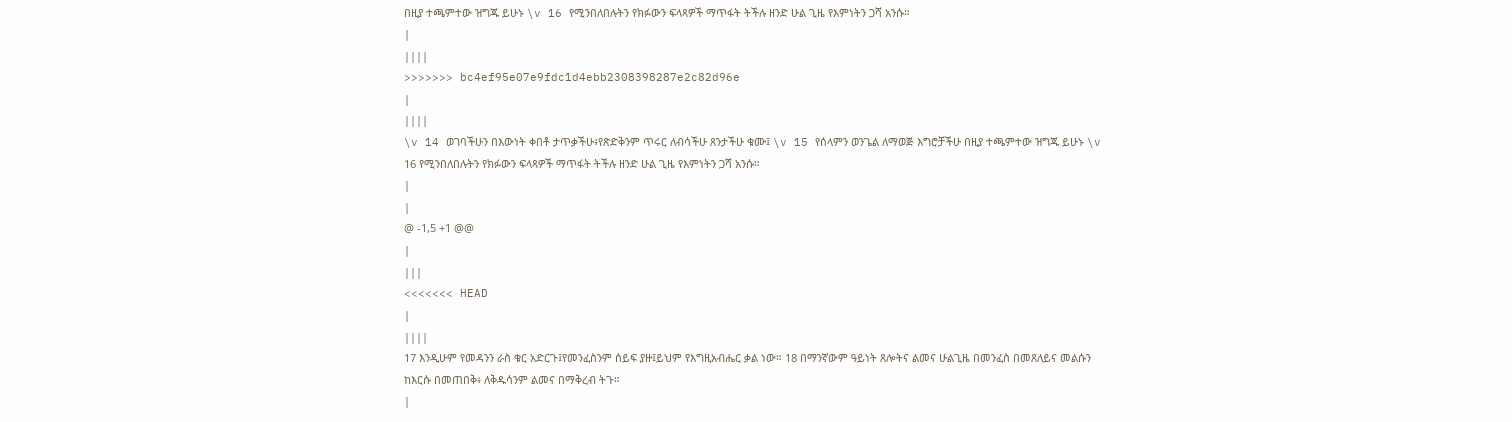በዚያ ተጫምተው ዝግጁ ይሁኑ \v 16 የሚንበለበሉትን የክፉውን ፍላጻዎች ማጥፋት ትችሉ ዘንድ ሁል ጊዜ የእምነትን ጋሻ አንሱ።
|
||||
>>>>>>> bc4ef95e07e9fdc1d4ebb2308398287e2c82d96e
|
||||
\v 14 ወገባችሁን በእውነት ቀበቶ ታጥቃችሁ፥የጽድቅንም ጥሩር ለብሳችሁ ጸንታችሁ ቁሙ፤ \v 15 የሰላምን ወንጌል ለማወጅ እግሮቻችሁ በዚያ ተጫምተው ዝግጁ ይሁኑ \v 16 የሚንበለበሉትን የክፉውን ፍላጻዎች ማጥፋት ትችሉ ዘንድ ሁል ጊዜ የእምነትን ጋሻ አንሱ።
|
|
@ -1,5 +1 @@
|
|||
<<<<<<< HEAD
|
||||
17 እንዲሁም የመዳንን ራስ ቁር አድርጉ፤የመንፈስንም ሰይፍ ያዙ፤ይህም የእግዚአብሔር ቃል ነው። 18 በማንኛውም ዓይነት ጸሎትና ልመና ሁልጊዜ በመንፈስ በመጸለይና መልሱን ከእርሱ በመጠበቅ፥ ለቅዱሳንም ልመና በማቅረብ ትጉ።
|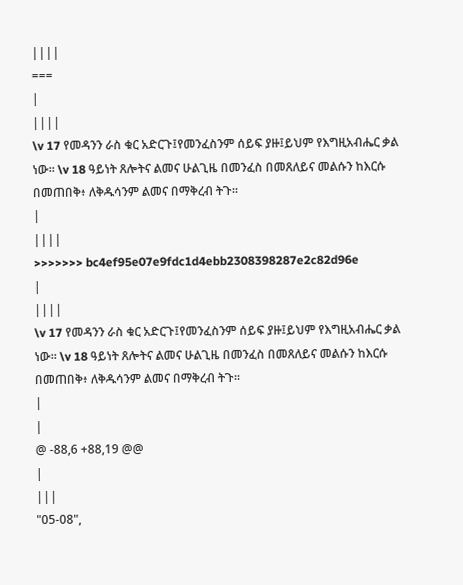||||
===
|
||||
\v 17 የመዳንን ራስ ቁር አድርጉ፤የመንፈስንም ሰይፍ ያዙ፤ይህም የእግዚአብሔር ቃል ነው። \v 18 ዓይነት ጸሎትና ልመና ሁልጊዜ በመንፈስ በመጸለይና መልሱን ከእርሱ በመጠበቅ፥ ለቅዱሳንም ልመና በማቅረብ ትጉ።
|
||||
>>>>>>> bc4ef95e07e9fdc1d4ebb2308398287e2c82d96e
|
||||
\v 17 የመዳንን ራስ ቁር አድርጉ፤የመንፈስንም ሰይፍ ያዙ፤ይህም የእግዚአብሔር ቃል ነው። \v 18 ዓይነት ጸሎትና ልመና ሁልጊዜ በመንፈስ በመጸለይና መልሱን ከእርሱ በመጠበቅ፥ ለቅዱሳንም ልመና በማቅረብ ትጉ።
|
|
@ -88,6 +88,19 @@
|
|||
"05-08",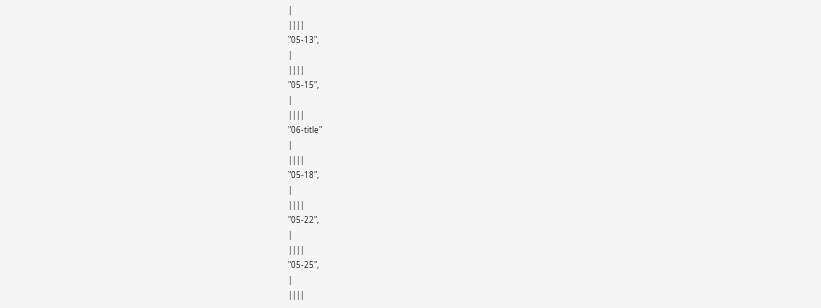|
||||
"05-13",
|
||||
"05-15",
|
||||
"06-title"
|
||||
"05-18",
|
||||
"05-22",
|
||||
"05-25",
|
||||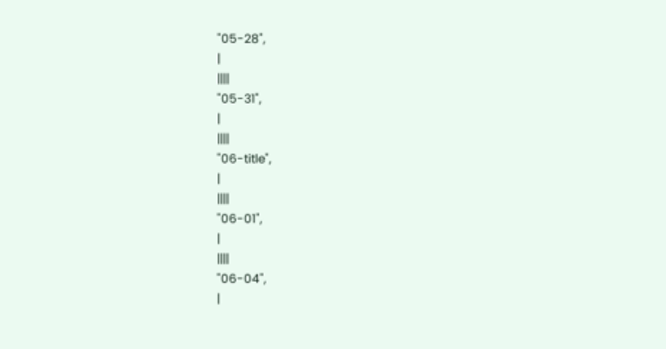"05-28",
|
||||
"05-31",
|
||||
"06-title",
|
||||
"06-01",
|
||||
"06-04",
|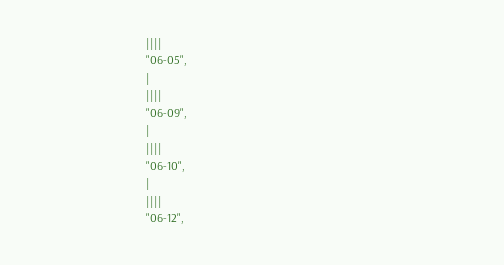||||
"06-05",
|
||||
"06-09",
|
||||
"06-10",
|
||||
"06-12",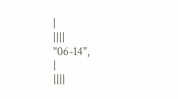|
||||
"06-14",
|
||||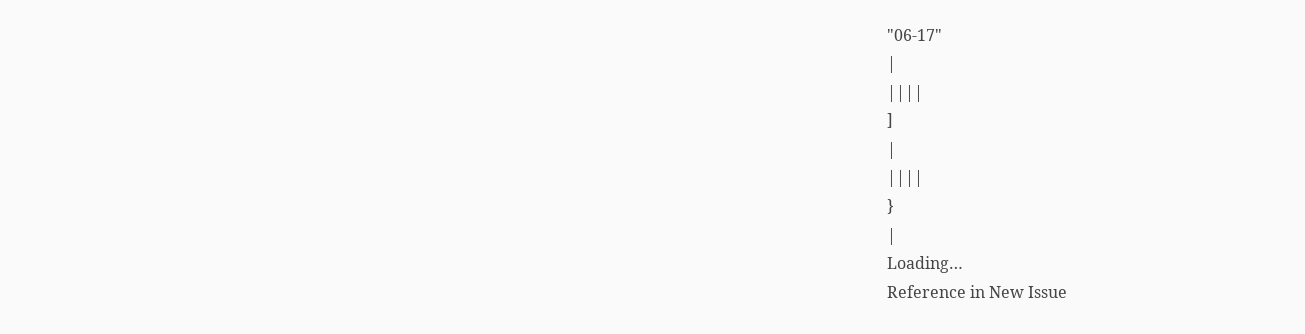"06-17"
|
||||
]
|
||||
}
|
Loading…
Reference in New Issue